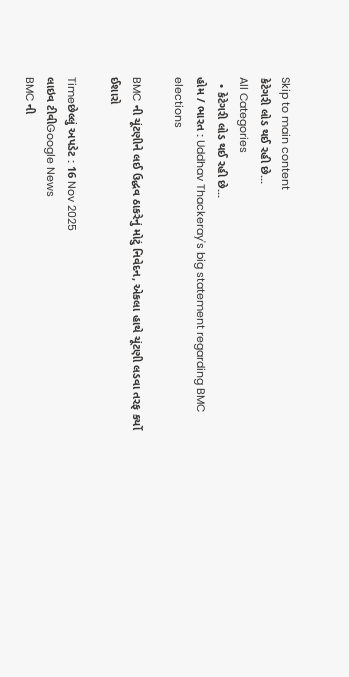Skip to main content
કેટેગરી લોડ થઈ રહી છે...
All Categories
  • કેટેગરી લોડ થઈ રહી છે...
હોમ / ભારત : Uddhav Thackeray's big statement regarding BMC elections

BMC ની ચૂંટણીને લઈ ઉદ્ધવ ઠાકરેનું મોટું નિવેદન, એકલા હાથે ચૂંટણી લડવા તરફ કર્યો ઈશારો

Timeછેલ્લું અપડેટ : 16 Nov 2025
લાઇવ ટીવીGoogle News
BMC ની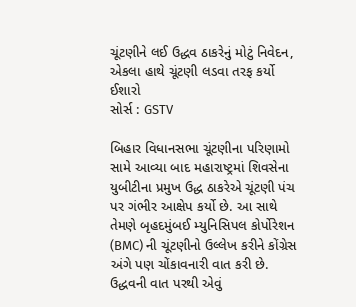ચૂંટણીને લઈ ઉદ્ધવ ઠાકરેનું મોટું નિવેદન, એકલા હાથે ચૂંટણી લડવા તરફ કર્યો ઈશારો
સોર્સ : GSTV

બિહાર વિધાનસભા ચૂંટણીના પરિણામો સામે આવ્યા બાદ મહારાષ્ટ્રમાં શિવસેના યુબીટીના પ્રમુખ ઉદ્ધ ઠાકરેએ ચૂંટણી પંચ પર ગંભીર આક્ષેપ કર્યો છે. આ સાથે તેમણે બૃહદમુંબઈ મ્યુનિસિપલ કોર્પોરેશન (BMC) ની ચૂંટણીનો ઉલ્લેખ કરીને કોંગ્રેસ અંગે પણ ચોંકાવનારી વાત કરી છે. ઉદ્ધવની વાત પરથી એવું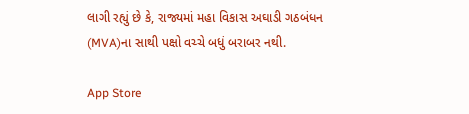લાગી રહ્યું છે કે, રાજ્યમાં મહા વિકાસ અઘાડી ગઠબંધન (MVA)ના સાથી પક્ષો વચ્ચે બધું બરાબર નથી.

App Store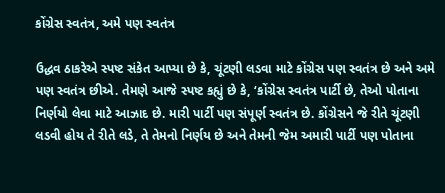કોંગ્રેસ સ્વતંત્ર, અમે પણ સ્વતંત્ર

ઉદ્ધવ ઠાકરેએ સ્પષ્ટ સંકેત આપ્યા છે કે, ચૂંટણી લડવા માટે કોંગ્રેસ પણ સ્વતંત્ર છે અને અમે પણ સ્વતંત્ર છીએ. તેમણે આજે સ્પષ્ટ કહ્યું છે કે, ‘કોંગ્રેસ સ્વતંત્ર પાર્ટી છે, તેઓ પોતાના નિર્ણયો લેવા માટે આઝાદ છે. મારી પાર્ટી પણ સંપૂર્ણ સ્વતંત્ર છે. કોંગ્રેસને જે રીતે ચૂંટણી લડવી હોય તે રીતે લડે, તે તેમનો નિર્ણય છે અને તેમની જેમ અમારી પાર્ટી પણ પોતાના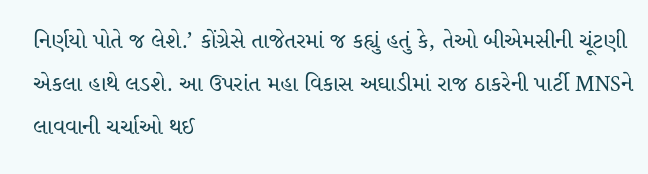નિર્ણયો પોતે જ લેશે.’ કોંગ્રેસે તાજેતરમાં જ કહ્યું હતું કે, તેઓ બીએમસીની ચૂંટણી એકલા હાથે લડશે. આ ઉપરાંત મહા વિકાસ અઘાડીમાં રાજ ઠાકરેની પાર્ટી MNSને લાવવાની ચર્ચાઓ થઈ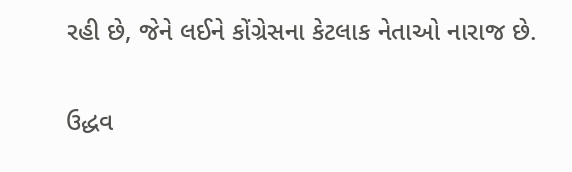રહી છે, જેને લઈને કોંગ્રેસના કેટલાક નેતાઓ નારાજ છે.

ઉદ્ધવ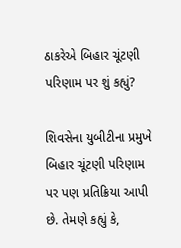ઠાકરેએ બિહાર ચૂંટણી પરિણામ પર શું કહ્યું?

શિવસેના યુબીટીના પ્રમુખે બિહાર ચૂંટણી પરિણામ પર પણ પ્રતિક્રિયા આપી છે. તેમણે કહ્યું કે,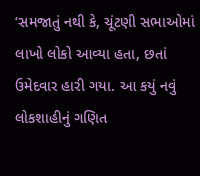‘સમજાતું નથી કે, ચૂંટણી સભાઓમાં લાખો લોકો આવ્યા હતા, છતાં ઉમેદવાર હારી ગયા. આ કયું નવું લોકશાહીનું ગણિત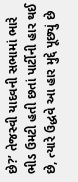છે?’ તેજસ્વી યાદવની સભામાં ભારે ભીડ ઉમટી હતી છતાં પાર્ટીની હાર થઈ છે, ત્યારે ઉદ્ધવે આ હાર મુદ્દે પૂછ્યું છે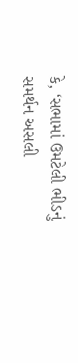કે, ‘સભામાં ઉમટેલી ભીડનું સમર્થન અસલી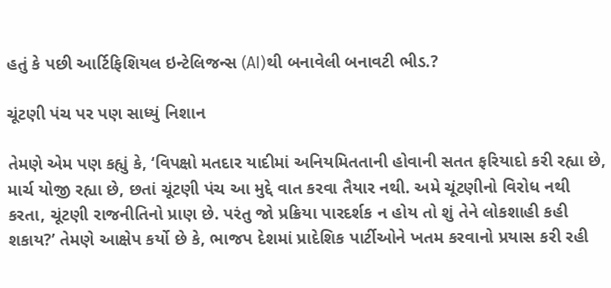હતું કે પછી આર્ટિફિશિયલ ઇન્ટેલિજન્સ (AI)થી બનાવેલી બનાવટી ભીડ.?

ચૂંટણી પંચ પર પણ સાધ્યું નિશાન

તેમણે એમ પણ કહ્યું કે, ‘વિપક્ષો મતદાર યાદીમાં અનિયમિતતાની હોવાની સતત ફરિયાદો કરી રહ્યા છે, માર્ચ યોજી રહ્યા છે, છતાં ચૂંટણી પંચ આ મુદ્દે વાત કરવા તૈયાર નથી. અમે ચૂંટણીનો વિરોધ નથી કરતા, ચૂંટણી રાજનીતિનો પ્રાણ છે. પરંતુ જો પ્રક્રિયા પારદર્શક ન હોય તો શું તેને લોકશાહી કહી શકાય?’ તેમણે આક્ષેપ કર્યો છે કે, ભાજપ દેશમાં પ્રાદેશિક પાર્ટીઓને ખતમ કરવાનો પ્રયાસ કરી રહી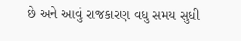છે અને આવું રાજકારણ વધુ સમય સુધી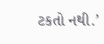ટકતો નથી.’